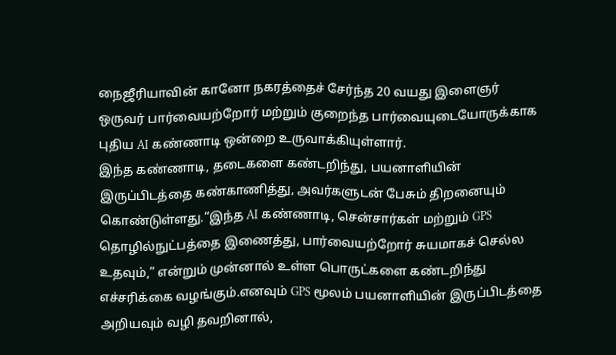நைஜீரியாவின் கானோ நகரத்தைச் சேர்ந்த 20 வயது இளைஞர் ஒருவர் பார்வையற்றோர் மற்றும் குறைந்த பார்வையுடையோருக்காக புதிய AI கண்ணாடி ஒன்றை உருவாக்கியுள்ளார்.
இந்த கண்ணாடி, தடைகளை கண்டறிந்து, பயனாளியின் இருப்பிடத்தை கண்காணித்து, அவர்களுடன் பேசும் திறனையும் கொண்டுள்ளது.“இந்த AI கண்ணாடி, சென்சார்கள் மற்றும் GPS தொழில்நுட்பத்தை இணைத்து, பார்வையற்றோர் சுயமாகச் செல்ல உதவும்,” என்றும் முன்னால் உள்ள பொருட்களை கண்டறிந்து எச்சரிக்கை வழங்கும்.எனவும் GPS மூலம் பயனாளியின் இருப்பிடத்தை அறியவும் வழி தவறினால்,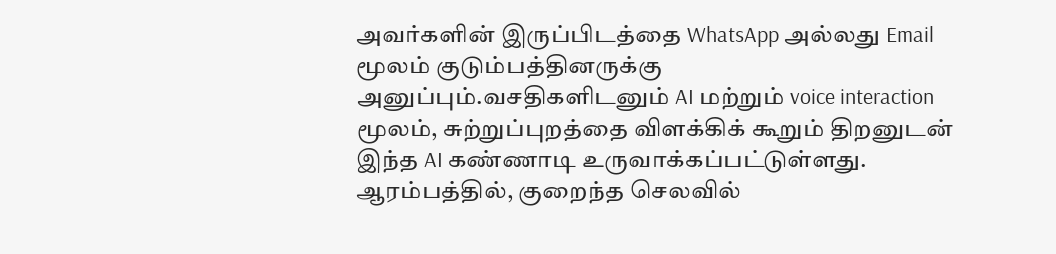அவர்களின் இருப்பிடத்தை WhatsApp அல்லது Email மூலம் குடும்பத்தினருக்கு அனுப்பும்.வசதிகளிடனும் AI மற்றும் voice interaction மூலம், சுற்றுப்புறத்தை விளக்கிக் கூறும் திறனுடன் இந்த AI கண்ணாடி உருவாக்கப்பட்டுள்ளது.
ஆரம்பத்தில், குறைந்த செலவில்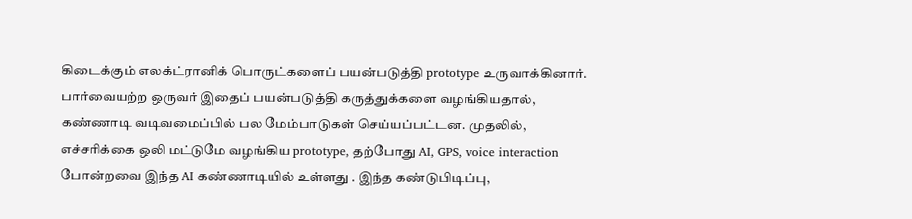கிடைக்கும் எலக்ட்ரானிக் பொருட்களைப் பயன்படுத்தி prototype உருவாக்கினார்.
பார்வையற்ற ஒருவர் இதைப் பயன்படுத்தி கருத்துக்களை வழங்கியதால், கண்ணாடி வடிவமைப்பில் பல மேம்பாடுகள் செய்யப்பட்டன. முதலில், எச்சரிக்கை ஒலி மட்டுமே வழங்கிய prototype, தற்போது AI, GPS, voice interaction போன்றவை இந்த AI கண்ணாடியில் உள்ளது . இந்த கண்டுபிடிப்பு,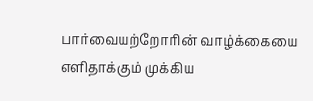பார்வையற்றோரின் வாழ்க்கையை எளிதாக்கும் முக்கிய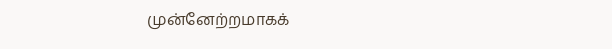முன்னேற்றமாகக்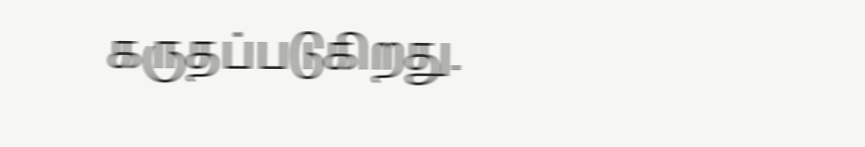கருதப்படுகிறது.